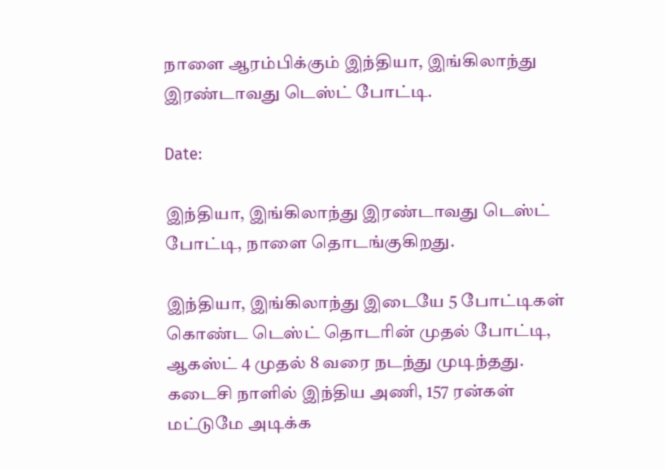நாளை ஆரம்பிக்கும் இந்தியா, இங்கிலாந்து இரண்டாவது டெஸ்ட் போட்டி.

Date:

இந்தியா, இங்கிலாந்து இரண்டாவது டெஸ்ட் போட்டி, நாளை தொடங்குகிறது.

இந்தியா, இங்கிலாந்து இடையே 5 போட்டிகள் கொண்ட டெஸ்ட் தொடரின் முதல் போட்டி, ஆகஸ்ட் 4 முதல் 8 வரை நடந்து முடிந்தது. கடைசி நாளில் இந்திய அணி, 157 ரன்கள் மட்டுமே அடிக்க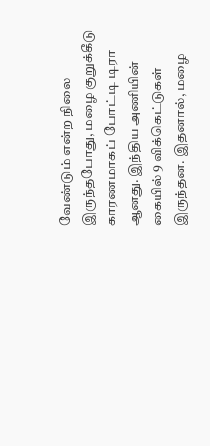வேண்டும் என்ற நிலை இருந்தபோது, மழை குறுக்கீடு காரணமாகப் போட்டி டிரா ஆனது. இந்திய அணியின் கையில் 9 விக்கெட்டுகள் இருந்தன. இதனால், மழை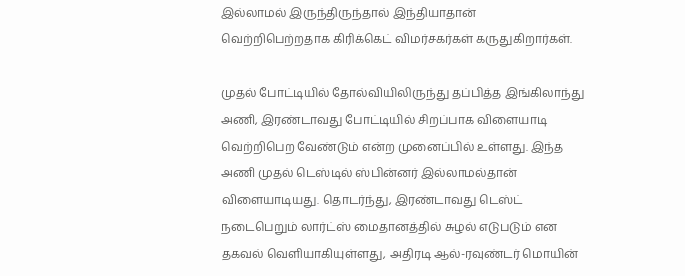இல்லாமல் இருந்திருந்தால் இந்தியாதான் வெற்றிபெற்றதாக கிரிக்கெட் விமர்சகர்கள் கருதுகிறார்கள்.

முதல் போட்டியில் தோல்வியிலிருந்து தப்பித்த இங்கிலாந்து அணி, இரண்டாவது போட்டியில் சிறப்பாக விளையாடி வெற்றிபெற வேண்டும் என்ற முனைப்பில் உள்ளது. இந்த அணி முதல் டெஸ்டில் ஸ்பின்னர் இல்லாமல்தான் விளையாடியது. தொடர்ந்து, இரண்டாவது டெஸ்ட் நடைபெறும் லார்ட்ஸ் மைதானத்தில் சுழல் எடுபடும் என தகவல் வெளியாகியுள்ளது, அதிரடி ஆல்-ரவுண்டர் மொயின்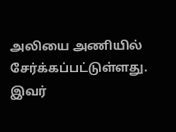அலியை அணியில் சேர்க்கப்பட்டுள்ளது. இவர்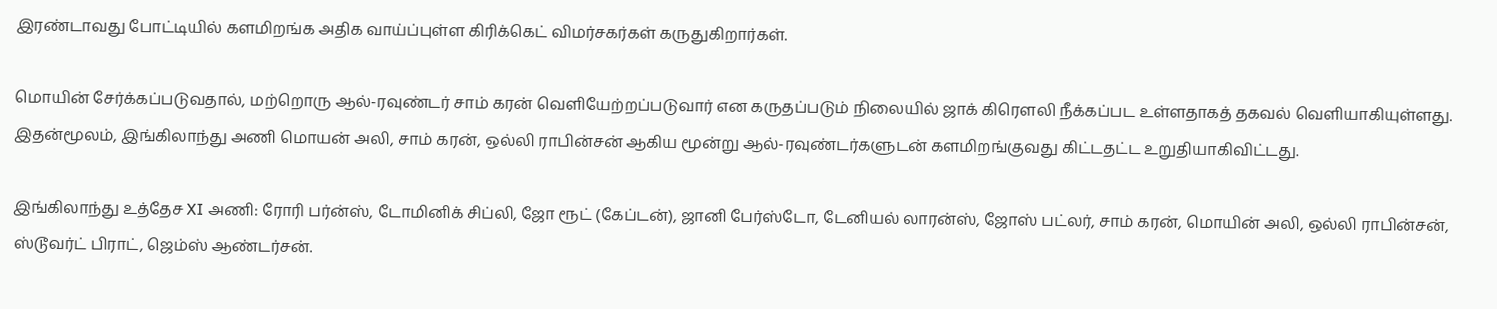இரண்டாவது போட்டியில் களமிறங்க அதிக வாய்ப்புள்ள கிரிக்கெட் விமர்சகர்கள் கருதுகிறார்கள்.

மொயின் சேர்க்கப்படுவதால், மற்றொரு ஆல்-ரவுண்டர் சாம் கரன் வெளியேற்றப்படுவார் என கருதப்படும் நிலையில் ஜாக் கிரௌலி நீக்கப்பட உள்ளதாகத் தகவல் வெளியாகியுள்ளது. இதன்மூலம், இங்கிலாந்து அணி மொயன் அலி, சாம் கரன், ஒல்லி ராபின்சன் ஆகிய மூன்று ஆல்-ரவுண்டர்களுடன் களமிறங்குவது கிட்டதட்ட உறுதியாகிவிட்டது.

இங்கிலாந்து உத்தேச XI அணி: ரோரி பர்ன்ஸ், டோமினிக் சிப்லி, ஜோ ரூட் (கேப்டன்), ஜானி பேர்ஸ்டோ, டேனியல் லாரன்ஸ், ஜோஸ் பட்லர், சாம் கரன், மொயின் அலி, ஒல்லி ராபின்சன், ஸ்டூவர்ட் பிராட், ஜெம்ஸ் ஆண்டர்சன்.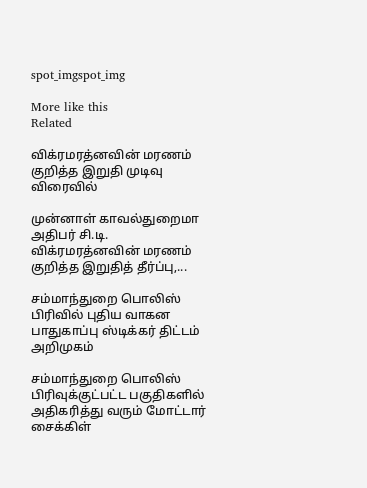spot_imgspot_img

More like this
Related

விக்ரமரத்னவின் மரணம் குறித்த இறுதி முடிவு விரைவில்

முன்னாள் காவல்துறைமா அதிபர் சி.டி. விக்ரமரத்னவின் மரணம் குறித்த இறுதித் தீர்ப்பு,...

சம்மாந்துறை பொலிஸ் பிரிவில் புதிய வாகன பாதுகாப்பு ஸ்டிக்கர் திட்டம் அறிமுகம்

சம்மாந்துறை பொலிஸ் பிரிவுக்குட்பட்ட பகுதிகளில் அதிகரித்து வரும் மோட்டார் சைக்கிள்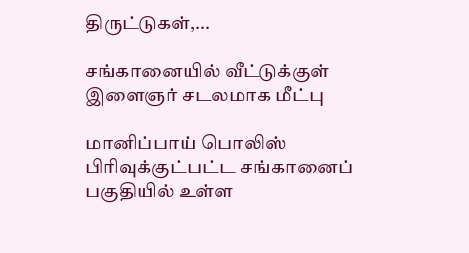திருட்டுகள்,...

சங்கானையில் வீட்டுக்குள் இளைஞர் சடலமாக மீட்பு

மானிப்பாய் பொலிஸ் பிரிவுக்குட்பட்ட சங்கானைப் பகுதியில் உள்ள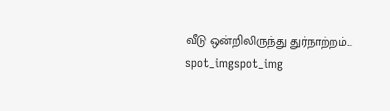வீடு ஒன்றிலிருந்து துர்நாற்றம்...
spot_imgspot_img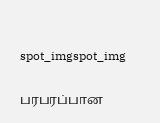spot_imgspot_img

பரபரப்பான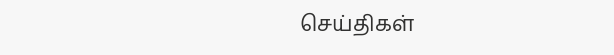செய்திகள்